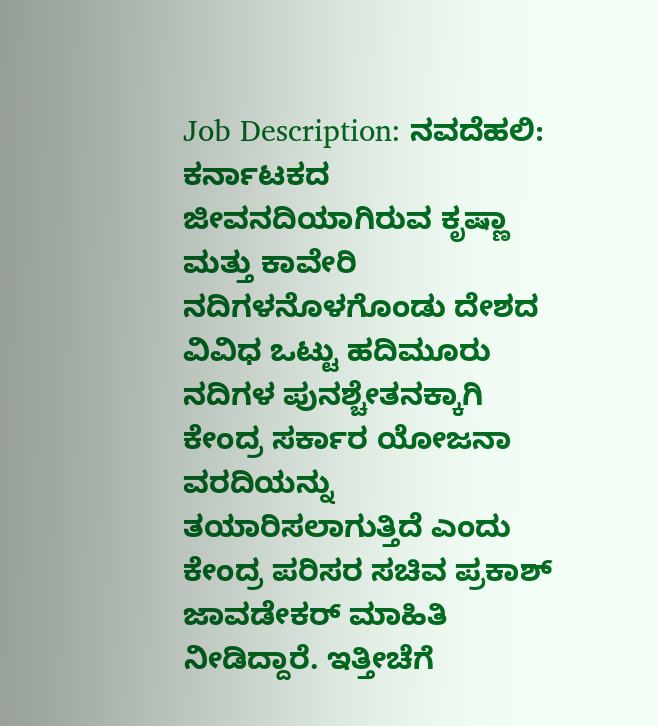Job Description: ನವದೆಹಲಿ: ಕರ್ನಾಟಕದ ಜೀವನದಿಯಾಗಿರುವ ಕೃಷ್ಣಾ ಮತ್ತು ಕಾವೇರಿ ನದಿಗಳನೊಳಗೊಂಡು ದೇಶದ ವಿವಿಧ ಒಟ್ಟು ಹದಿಮೂರು ನದಿಗಳ ಪುನಶ್ಚೇತನಕ್ಕಾಗಿ ಕೇಂದ್ರ ಸರ್ಕಾರ ಯೋಜನಾ ವರದಿಯನ್ನು ತಯಾರಿಸಲಾಗುತ್ತಿದೆ ಎಂದು ಕೇಂದ್ರ ಪರಿಸರ ಸಚಿವ ಪ್ರಕಾಶ್ ಜಾವಡೇಕರ್ ಮಾಹಿತಿ ನೀಡಿದ್ದಾರೆ. ಇತ್ತೀಚೆಗೆ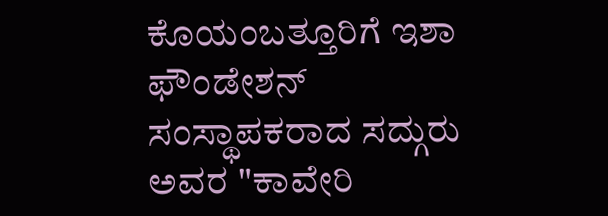ಕೊಯಂಬತ್ತೂರಿಗೆ ಇಶಾ ಫೌಂಡೇಶನ್ ಸಂಸ್ಥಾಪಕರಾದ ಸದ್ಗುರು ಅವರ "ಕಾವೇರಿ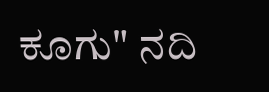ಕೂಗು" ನದಿ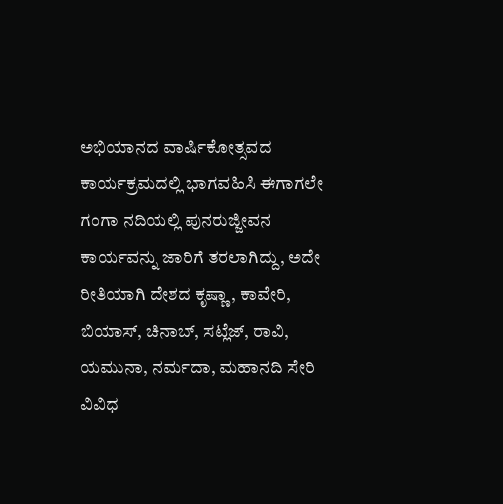ಅಭಿಯಾನದ ವಾರ್ಷಿಕೋತ್ಸವದ ಕಾರ್ಯಕ್ರಮದಲ್ಲಿ ಭಾಗವಹಿಸಿ ಈಗಾಗಲೇ ಗಂಗಾ ನದಿಯಲ್ಲಿ ಪುನರುಜ್ಜೀವನ ಕಾರ್ಯವನ್ನು ಜಾರಿಗೆ ತರಲಾಗಿದ್ದು, ಅದೇ ರೀತಿಯಾಗಿ ದೇಶದ ಕೃಷ್ಣಾ, ಕಾವೇರಿ, ಬಿಯಾಸ್, ಚಿನಾಬ್, ಸಟ್ಲೆಜ್, ರಾವಿ, ಯಮುನಾ, ನರ್ಮದಾ, ಮಹಾನದಿ ಸೇರಿ ವಿವಿಧ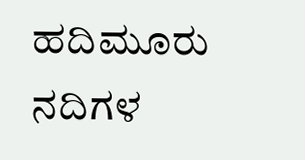ಹದಿಮೂರು ನದಿಗಳ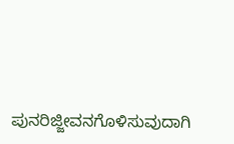ಪುನರಿಜ್ಜೀವನಗೊಳಿಸುವುದಾಗಿ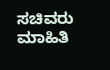ಸಚಿವರು ಮಾಹಿತಿ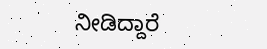ನೀಡಿದ್ದಾರೆ